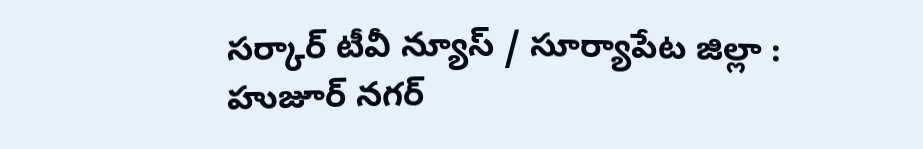సర్కార్ టీవీ న్యూస్ / సూర్యాపేట జిల్లా : హుజూర్ నగర్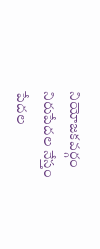నియోజకవర్గం నిరుపేదల నేస్తం పేదల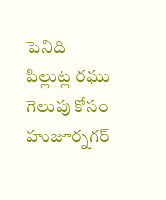పెనిది పిల్లుట్ల రఘు గెలుపు కోసం హుజూర్నగర్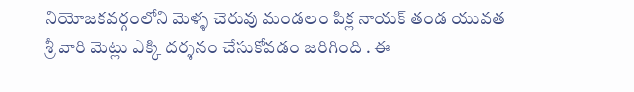నియోజకవర్గంలోని మెళ్ళ చెరువు మండలం పిక్ల నాయక్ తండ యువత శ్రీ వారి మెట్లు ఎక్కి దర్శనం చేసుకోవడం జరిగింది . ఈ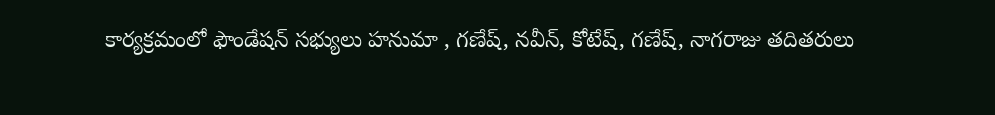కార్యక్రమంలో ఫౌండేషన్ సభ్యులు హనుమా , గణేష్, నవీన్, కోటేష్, గణేష్, నాగరాజు తదితరులు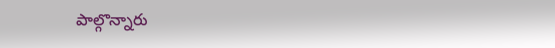పాల్గొన్నారు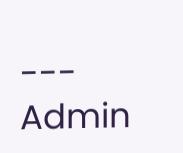---
Admin